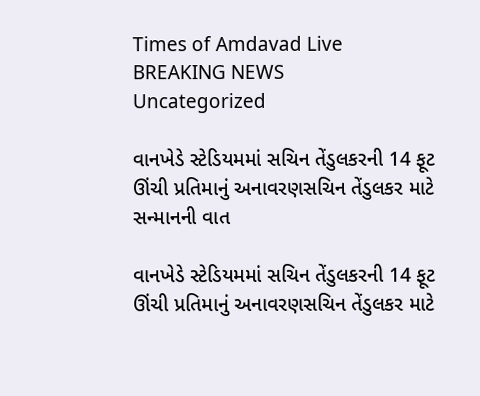Times of Amdavad Live
BREAKING NEWS
Uncategorized

વાનખેડે સ્ટેડિયમમાં સચિન તેંડુલકરની 14 ફૂટ ઊંચી પ્રતિમાનું અનાવરણસચિન તેંડુલકર માટે સન્માનની વાત

વાનખેડે સ્ટેડિયમમાં સચિન તેંડુલકરની 14 ફૂટ ઊંચી પ્રતિમાનું અનાવરણસચિન તેંડુલકર માટે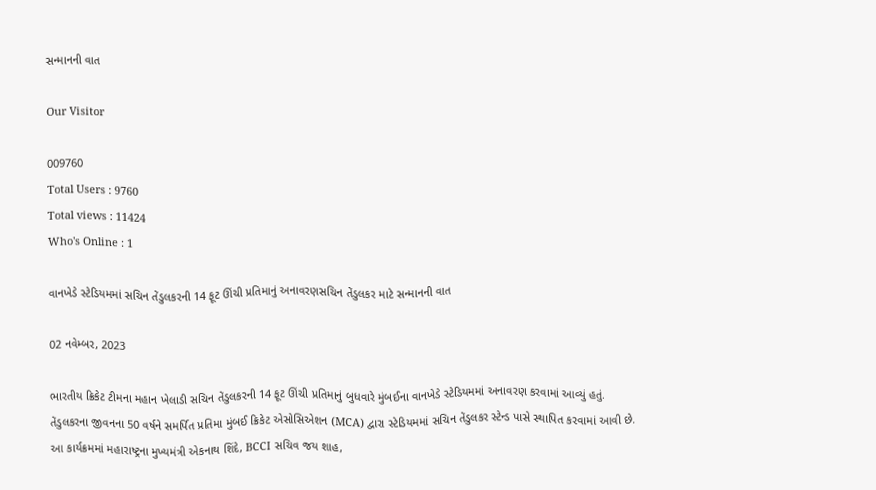સન્માનની વાત

Our Visitor

009760
Total Users : 9760
Total views : 11424
Who's Online : 1

વાનખેડે સ્ટેડિયમમાં સચિન તેંડુલકરની 14 ફૂટ ઊંચી પ્રતિમાનું અનાવરણસચિન તેંડુલકર માટે સન્માનની વાત

02 નવેમ્બર, 2023

ભારતીય ક્રિકેટ ટીમના મહાન ખેલાડી સચિન તેંડુલકરની 14 ફૂટ ઊંચી પ્રતિમાનું બુધવારે મુંબઈના વાનખેડે સ્ટેડિયમમાં અનાવરણ કરવામાં આવ્યું હતું.
તેંડુલકરના જીવનના 50 વર્ષને સમર્પિત પ્રતિમા મુંબઈ ક્રિકેટ એસોસિએશન (MCA) દ્વારા સ્ટેડિયમમાં સચિન તેંડુલકર સ્ટેન્ડ પાસે સ્થાપિત કરવામાં આવી છે.
આ કાર્યક્રમમાં મહારાષ્ટ્રના મુખ્યમંત્રી એકનાથ શિંદે, BCCI સચિવ જય શાહ,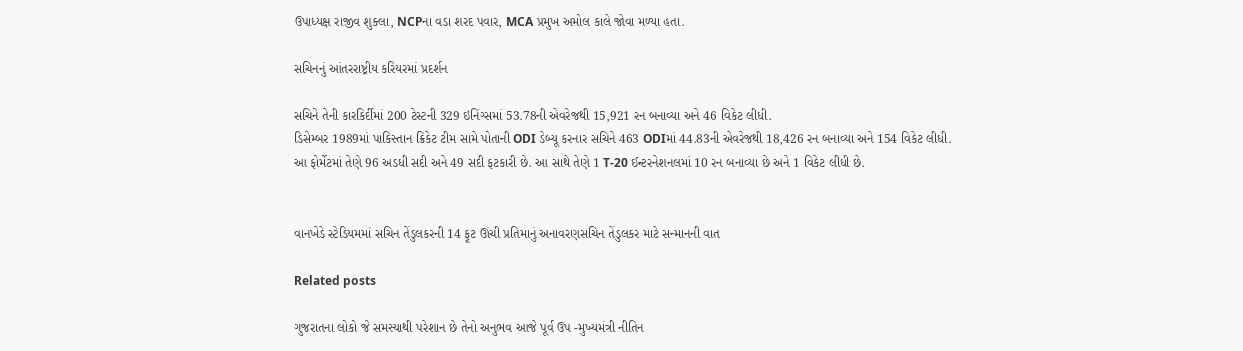ઉપાધ્યક્ષ રાજીવ શુક્લા, NCPના વડા શરદ પવાર, MCA પ્રમુખ અમોલ કાલે જોવા મળ્યા હતા.

સચિનનું આંતરરાષ્ટ્રીય કરિયરમાં પ્રદર્શન

સચિને તેની કારકિર્દીમાં 200 ટેસ્ટની 329 ઇનિંગ્સમાં 53.78ની એવરેજથી 15,921 રન બનાવ્યા અને 46 વિકેટ લીધી.
ડિસેમ્બર 1989માં પાકિસ્તાન ક્રિકેટ ટીમ સામે પોતાની ODI ડેબ્યૂ કરનાર સચિને 463 ODIમાં 44.83ની એવરેજથી 18,426 રન બનાવ્યા અને 154 વિકેટ લીધી.
આ ફોર્મેટમાં તેણે 96 અડધી સદી અને 49 સદી ફટકારી છે. આ સાથે તેણે 1 T-20 ઈન્ટરનેશનલમાં 10 રન બનાવ્યા છે અને 1 વિકેટ લીધી છે.


વાનખેડે સ્ટેડિયમમાં સચિન તેંડુલકરની 14 ફૂટ ઊંચી પ્રતિમાનું અનાવરણસચિન તેંડુલકર માટે સન્માનની વાત

Related posts

ગુજરાતના લોકો જે સમસ્યાથી પરેશાન છે તેનો અનુભવ આજે પૂર્વ ઉપ -મુખ્યમંત્રી નીતિન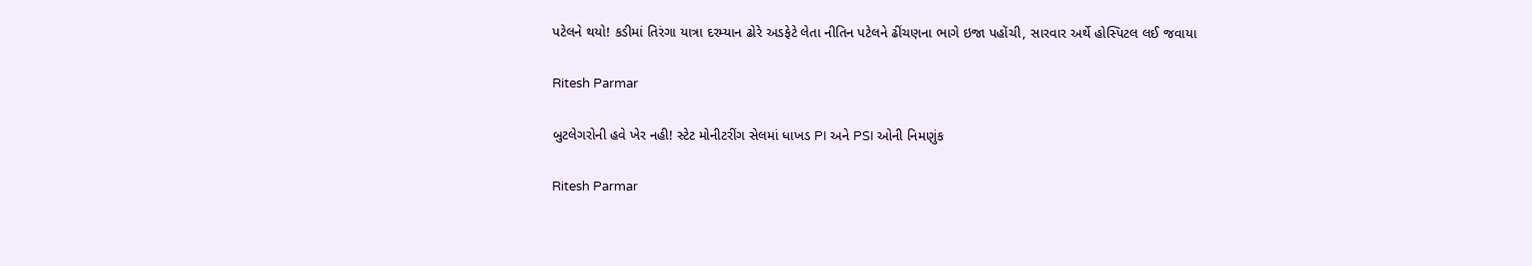પટેલને થયો! કડીમાં તિરંગા યાત્રા દરમ્યાન ઢોરે અડફેટે લેતા નીતિન પટેલને ઢીંચણના ભાગે ઇજા પહોંચી, સારવાર અર્થે હોસ્પિટલ લઈ જવાયા

Ritesh Parmar

બુટલેગરોની હવે ખેર નહી! સ્ટેટ મોનીટરીંગ સેલમાં ધાખડ PI અને PSI ઓની નિમણુંક

Ritesh Parmar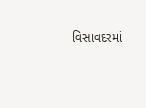વિસાવદરમાં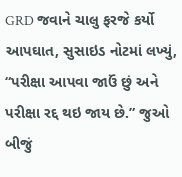GRD જવાને ચાલુ ફરજે કર્યો આપઘાત, સુસાઇડ નોટમાં લખ્યું, “પરીક્ષા આપવા જાઉં છું અને પરીક્ષા રદ્દ થઇ જાય છે.” જુઓ બીજું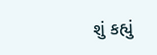શું કહ્યું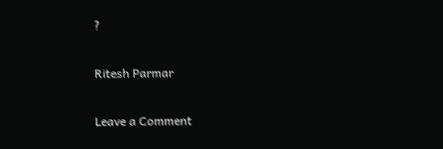?

Ritesh Parmar

Leave a Comment